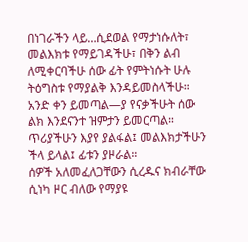በነገራችን ላይ…ሲደወል የማታነሱለት፣ መልእክቱ የማይገዳችሁ፣ በቅን ልብ ለሚቀርባችሁ ሰው ፊት የምትነሱት ሁሉ ትዕግስቱ የማያልቅ እንዳይመስላችሁ።
አንድ ቀን ይመጣል—ያ የናቃችሁት ሰው ልክ እንደናንተ ዝምታን ይመርጣል። ጥሪያችሁን እያየ ያልፋል፤ መልእክታችሁን ችላ ይላል፤ ፊቱን ያዞራል።
ሰዎች አለመፈለጋቸውን ሲረዱና ክብራቸው ሲነካ ዞር ብለው የማያዩ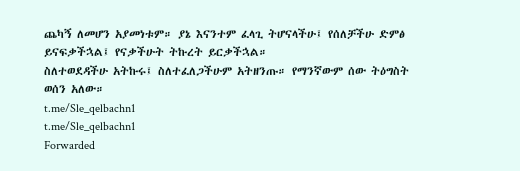ጨካኝ ለመሆን አያመነቱም። ያኔ እናንተም ፈላጊ ትሆናላችሁ፤ የሰለቻችሁ ድምፅ ይናፍቃችኋል፤ የናቃችሁት ትኩረት ይርቃችኋል።
ስለተወደዳችሁ አትኩሩ፤ ስለተፈለጋችሁም አትዘንጡ። የማንኛውም ሰው ትዕግስት ወሰን አለው።
t.me/Sle_qelbachn1
t.me/Sle_qelbachn1
Forwarded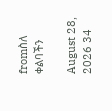fromስለ ቀልባችን

August 28, 2026 34